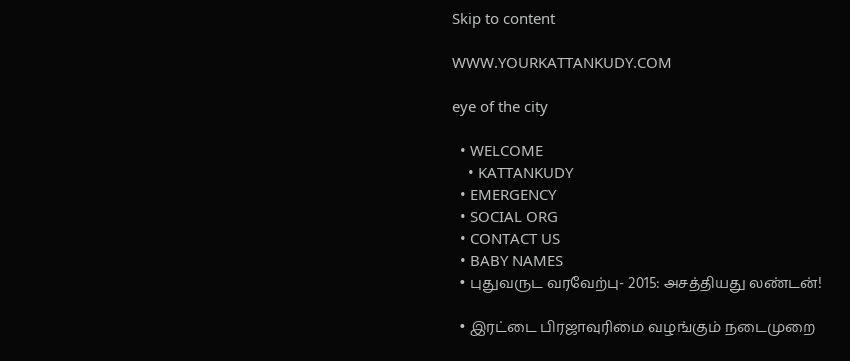Skip to content

WWW.YOURKATTANKUDY.COM

eye of the city

  • WELCOME
    • KATTANKUDY
  • EMERGENCY
  • SOCIAL ORG
  • CONTACT US
  • BABY NAMES
  • புதுவருட வரவேற்பு- 2015: அசத்தியது லண்டன்!

  • இரட்டை பிரஜாவுரிமை வழங்கும் நடைமுறை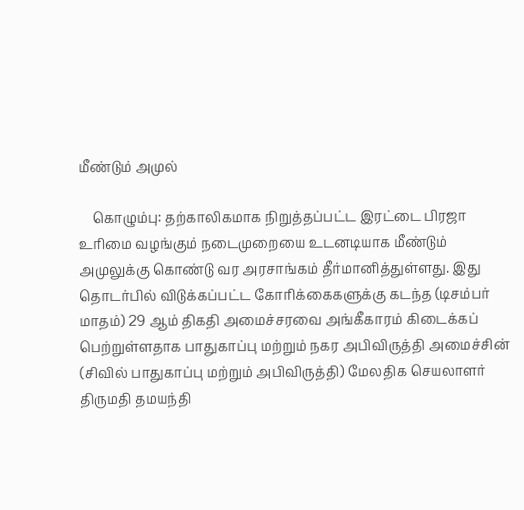மீண்டும் அமுல்

    கொழும்பு: தற்காலிகமாக நிறுத்தப்பட்ட இரட்டை பிரஜா உரிமை வழங்கும் நடைமுறையை உடனடியாக மீண்டும் அமுலுக்கு கொண்டு வர அரசாங்கம் தீர்மானித்துள்ளது. இது தொடர்பில் விடுக்கப்பட்ட கோரிக்கைகளுக்கு கடந்த (டிசம்பர் மாதம்) 29 ஆம் திகதி அமைச்சரவை அங்கீகாரம் கிடைக்கப் பெற்றுள்ளதாக பாதுகாப்பு மற்றும் நகர அபிவிருத்தி அமைச்சின் (சிவில் பாதுகாப்பு மற்றும் அபிவிருத்தி) மேலதிக செயலாளர் திருமதி தமயந்தி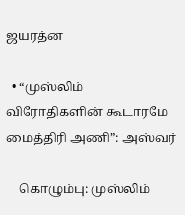ஜயரத்ன

  • “முஸ்லிம் விரோதிகளின் கூடாரமே மைத்திரி அணி”: அஸ்வர்

    கொழும்பு: முஸ்லிம்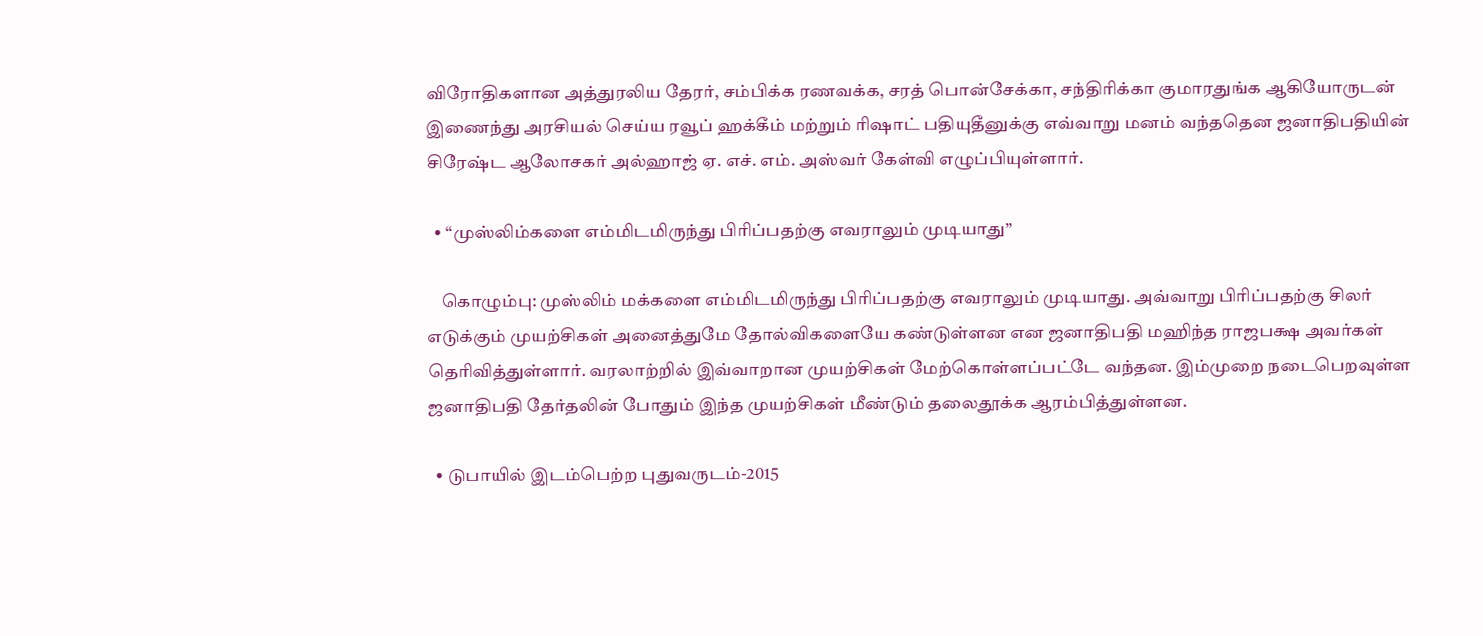விரோதிகளான அத்துரலிய தேரர், சம்பிக்க ரணவக்க, சரத் பொன்சேக்கா, சந்திரிக்கா குமாரதுங்க ஆகியோருடன் இணைந்து அரசியல் செய்ய ரவூப் ஹக்கீம் மற்றும் ரிஷாட் பதியுதீனுக்கு எவ்வாறு மனம் வந்ததென ஜனாதிபதியின் சிரேஷ்ட ஆலோசகர் அல்ஹாஜ் ஏ. எச். எம். அஸ்வர் கேள்வி எழுப்பியுள்ளார்.

  • “முஸ்லிம்களை எம்மிடமிருந்து பிரிப்பதற்கு எவராலும் முடியாது”

    கொழும்பு: முஸ்லிம் மக்களை எம்மிடமிருந்து பிரிப்பதற்கு எவராலும் முடியாது. அவ்வாறு பிரிப்பதற்கு சிலர் எடுக்கும் முயற்சிகள் அனைத்துமே தோல்விகளையே கண்டுள்ளன என ஜனாதிபதி மஹிந்த ராஜபக்ஷ அவர்கள் தெரிவித்துள்ளார். வரலாற்றில் இவ்வாறான முயற்சிகள் மேற்கொள்ளப்பட்டே வந்தன. இம்முறை நடைபெறவுள்ள ஜனாதிபதி தேர்தலின் போதும் இந்த முயற்சிகள் மீண்டும் தலைதூக்க ஆரம்பித்துள்ளன.

  • டுபாயில் இடம்பெற்ற புதுவருடம்-2015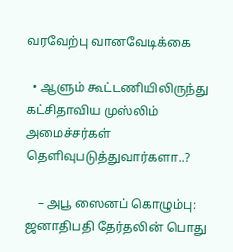வரவேற்பு வானவேடிக்கை

  • ஆளும் கூட்டணியிலிருந்து கட்சிதாவிய முஸ்லிம் அமைச்சர்கள் தெளிவுபடுத்துவார்களா..?

    – அபூ ஸைனப் கொழும்பு: ஜனாதிபதி தேர்தலின் பொது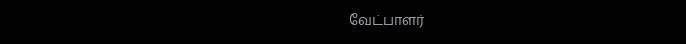வேட்பாளர்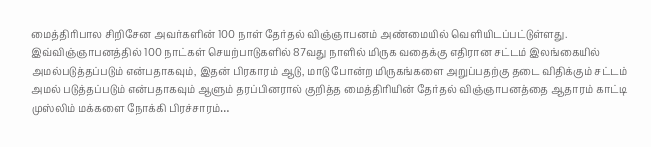மைத்திரிபால சிறிசேன அவர்களின் 100 நாள் தேர்தல் விஞ்ஞாபனம் அண்மையில் வெளியிடப்பட்டுள்ளது. இவ்விஞ்ஞாபனத்தில் 100 நாட்கள் செயற்பாடுகளில் 87வது நாளில் மிருக வதைக்கு எதிரான சட்டம் இலங்கையில் அமல்படுத்தப்படும் என்பதாகவும், இதன் பிரகாரம் ஆடு, மாடு போன்ற மிருகங்களை அறுப்பதற்கு தடை விதிக்கும் சட்டம் அமல் படுத்தப்படும் என்பதாகவும் ஆளும் தரப்பினரால் குறித்த மைத்திரியின் தேர்தல் விஞ்ஞாபனத்தை ஆதாரம் காட்டி முஸ்லிம் மக்களை நோக்கி பிரச்சாரம்…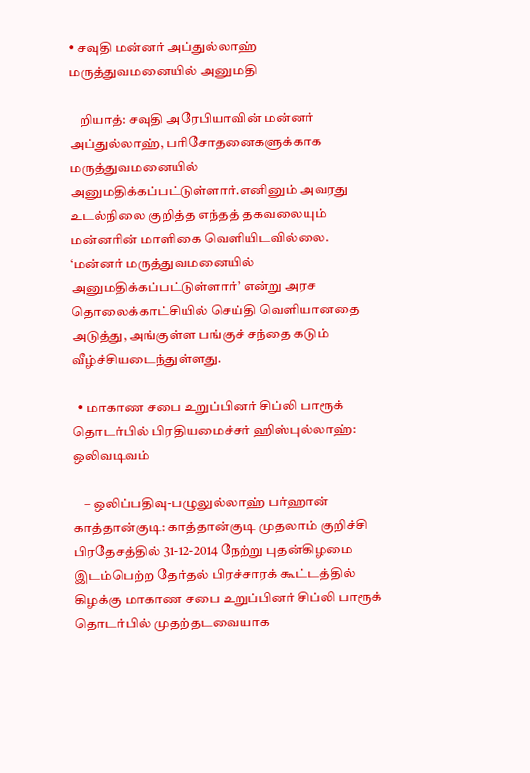• சவுதி மன்னர் அப்துல்லாஹ் மருத்துவமனையில் அனுமதி

    றியாத்: சவுதி அரேபியாவின் மன்னர் அப்துல்லாஹ், பரிசோதனைகளுக்காக மருத்துவமனையில் அனுமதிக்கப்பட்டுள்ளார்.எனினும் அவரது உடல்நிலை குறித்த எந்தத் தகவலையும் மன்னரின் மாளிகை வெளியிடவில்லை. ‘மன்னர் மருத்துவமனையில் அனுமதிக்கப்பட்டுள்ளார்’ என்று அரச தொலைக்காட்சியில் செய்தி வெளியானதை அடுத்து, அங்குள்ள பங்குச் சந்தை கடும் வீழ்ச்சியடைந்துள்ளது.

  • மாகாண சபை உறுப்பினர் சிப்லி பாரூக் தொடர்பில் பிரதியமைச்சர் ஹிஸ்புல்லாஹ்: ஒலிவடிவம்

    – ஒலிப்பதிவு-பழுலுல்லாஹ் பர்ஹான் காத்தான்குடி: காத்தான்குடி முதலாம் குறிச்சி பிரதேசத்தில் 31-12-2014 நேற்று புதன்கிழமை இடம்பெற்ற தேர்தல் பிரச்சாரக் கூட்டத்தில் கிழக்கு மாகாண சபை உறுப்பினர் சிப்லி பாரூக் தொடர்பில் முதற்தடவையாக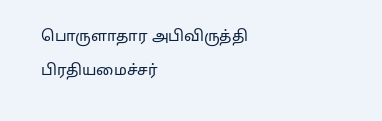பொருளாதார அபிவிருத்தி பிரதியமைச்சர்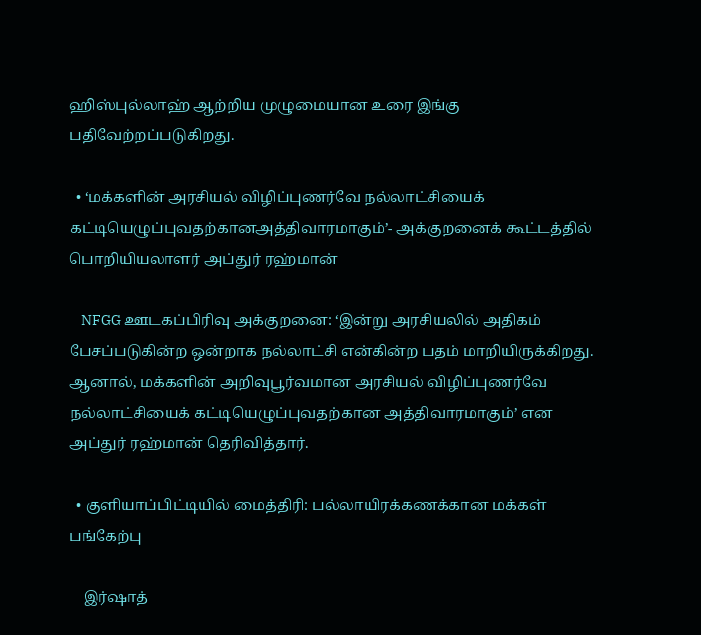ஹிஸ்புல்லாஹ் ஆற்றிய முழுமையான உரை இங்கு பதிவேற்றப்படுகிறது.

  • ‘மக்களின் அரசியல் விழிப்புணர்வே நல்லாட்சியைக் கட்டியெழுப்புவதற்கானஅத்திவாரமாகும்’- அக்குறனைக் கூட்டத்தில் பொறியியலாளர் அப்துர் ரஹ்மான்

    NFGG ஊடகப்பிரிவு அக்குறனை: ‘இன்று அரசியலில் அதிகம் பேசப்படுகின்ற ஒன்றாக நல்லாட்சி என்கின்ற பதம் மாறியிருக்கிறது. ஆனால், மக்களின் அறிவுபூர்வமான அரசியல் விழிப்புணர்வே நல்லாட்சியைக் கட்டியெழுப்புவதற்கான அத்திவாரமாகும்’ என அப்துர் ரஹ்மான் தெரிவித்தார்.

  • குளியாப்பிட்டியில் மைத்திரி: பல்லாயிரக்கணக்கான மக்கள் பங்கேற்பு

    இர்ஷாத்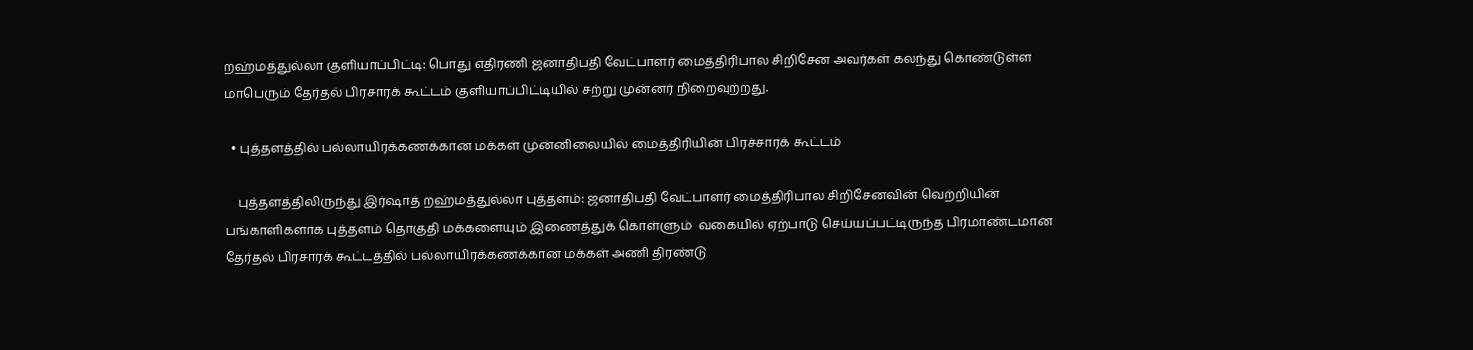றஹ்மத்துல்லா குளியாப்பிட்டி: பொது எதிரணி ஜனாதிபதி வேட்பாளர் மைத்திரிபால சிறிசேன அவர்கள் கலந்து கொண்டுள்ள மாபெரும் தேர்தல் பிரசாரக் கூட்டம் குளியாப்பிட்டியில் சற்று முன்னர் நிறைவுற்றது.

  • புத்தளத்தில் பல்லாயிரக்கணக்கான மக்கள் முன்னிலையில் மைத்திரியின் பிரச்சாரக் கூட்டம்

    புத்தளத்திலிருந்து இர்ஷாத் றஹ்மத்துல்லா புத்தளம்: ஜனாதிபதி வேட்பாளர் மைத்திரிபால சிறிசேனவின் வெற்றியின் பங்காளிகளாக புத்தளம் தொகுதி மக்களையும் இணைத்துக் கொள்ளும்  வகையில் ஏற்பாடு செய்யப்பட்டிருந்த பிரமாண்டமான தேர்தல் பிரசாரக் கூட்டத்தில் பல்லாயிரக்கணக்கான மக்கள் அணி திரண்டு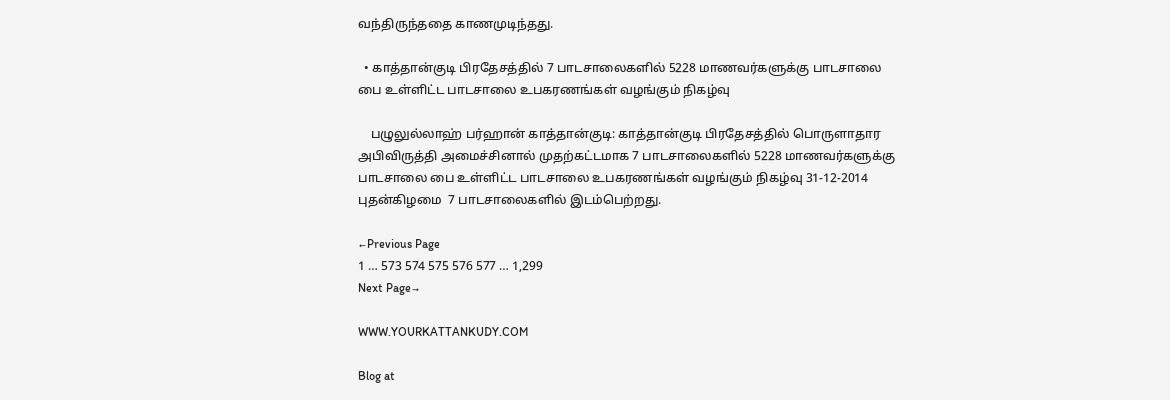வந்திருந்ததை காணமுடிந்தது.

  • காத்தான்குடி பிரதேசத்தில் 7 பாடசாலைகளில் 5228 மாணவர்களுக்கு பாடசாலை பை உள்ளிட்ட பாடசாலை உபகரணங்கள் வழங்கும் நிகழ்வு

    பழுலுல்லாஹ் பர்ஹான் காத்தான்குடி: காத்தான்குடி பிரதேசத்தில் பொருளாதார அபிவிருத்தி அமைச்சினால் முதற்கட்டமாக 7 பாடசாலைகளில் 5228 மாணவர்களுக்கு பாடசாலை பை உள்ளிட்ட பாடசாலை உபகரணங்கள் வழங்கும் நிகழ்வு 31-12-2014 புதன்கிழமை  7 பாடசாலைகளில் இடம்பெற்றது.

←Previous Page
1 … 573 574 575 576 577 … 1,299
Next Page→

WWW.YOURKATTANKUDY.COM

Blog at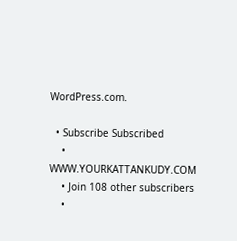WordPress.com.

  • Subscribe Subscribed
    • WWW.YOURKATTANKUDY.COM
    • Join 108 other subscribers
    •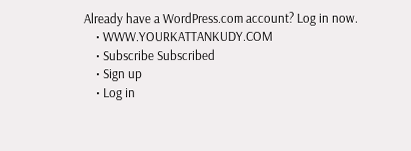Already have a WordPress.com account? Log in now.
    • WWW.YOURKATTANKUDY.COM
    • Subscribe Subscribed
    • Sign up
    • Log in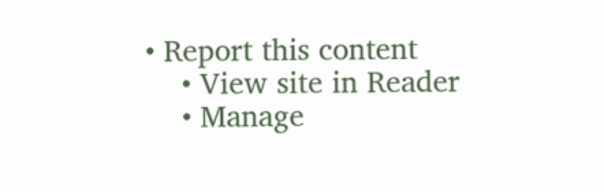• Report this content
    • View site in Reader
    • Manage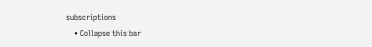subscriptions
    • Collapse this bar